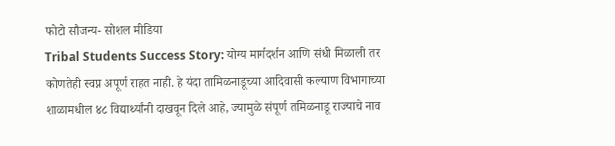फोटो सौजन्य- सोशल मीडिया
Tribal Students Success Story: योग्य मार्गदर्शन आणि संधी मिळाली तर कोणतेही स्वप्न अपूर्ण राहत नाही. हे यंदा तामिळनाडूच्या आदिवासी कल्याण विभागाच्या शाळामधील ४८ विद्यार्थ्यांनी दाखवून दिले आहे, ज्यामुळे संपूर्ण तमिळनाडू राज्याचे नाव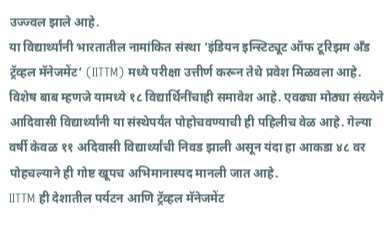उज्ज्वल झाले आहे.
या विद्यार्थ्यांनी भारतातील नामांकित संस्था ‘इंडियन इन्स्टिट्यूट ऑफ टूरिझम अँड ट्रॅव्हल मॅनेजमेंट‘ (IITTM) मध्ये परीक्षा उत्तीर्ण करून तेथे प्रवेश मिळवला आहे. विशेष बाब म्हणजे यामध्ये १८ विद्यार्थिनींचाही समावेश आहे. एवढ्या मोठ्या संख्येने आदिवासी विद्यार्थ्यांनी या संस्थेपर्यंत पोहोचवण्याची ही पहिलीच वेळ आहे. गेल्या वर्षी केवळ ११ अदिवासी विद्यार्थ्यांची निवड झाली असून यंदा हा आकडा ४८ वर पोहचल्याने ही गोष्ट खूपच अभिमानास्पद मानली जात आहे.
IITTM ही देशातील पर्यटन आणि ट्रॅव्हल मॅनेजमेंट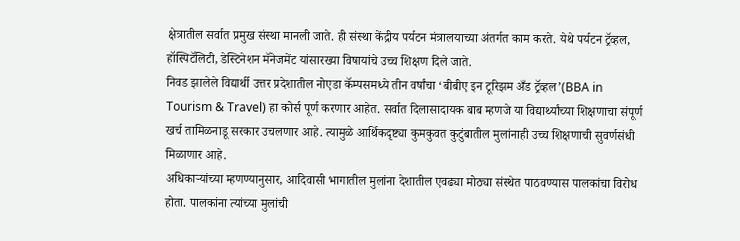क्षेत्रातील सर्वात प्रमुख संस्था मानली जाते. ही संस्था केंद्रीय पर्यटन मंत्रालयाच्या अंतर्गत काम करते. येथे पर्यटन ट्रॅव्हल, हॉस्पिटॅलिटी, डेस्टिनेशन मॅनेजमेंट यांसारख्या विषायांचे उच्च शिक्षण दिले जाते.
निवड झालेले विद्यार्थी उत्तर प्रदेशातील नोएडा कॅम्पसमध्ये तीन वर्षांचा ‘बीबीए इन टूरिझम अँड ट्रॅव्हल’(BBA in Tourism & Travel) हा कोर्स पूर्ण करणार आहेत. सर्वात दिलासादायक बाब म्हणजे या विद्यार्थ्यांच्या शिक्षणाचा संपूर्ण खर्च तामिळनाडू सरकार उचलणार आहे. त्यामुळे आर्थिकदृष्ट्या कुमकुवत कुटुंबातील मुलांनाही उच्च शिक्षणाची सुवर्णसंधी मिळाणार आहे.
अधिकाऱ्यांच्या म्हणण्यानुसार, आदिवासी भागातील मुलांना देशातील एवढ्या मोठ्या संस्थेत पाठवण्यास पालकांचा विरोध होता. पालकांना त्यांच्या मुलांची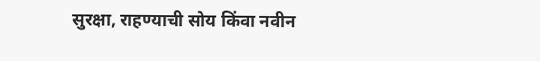सुरक्षा, राहण्याची सोय किंवा नवीन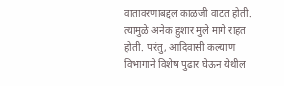वातावरणाबद्दल काळजी वाटत होती. त्यामुळे अनेक हुशार मुले मागे राहत होती. परंतु, आदिवासी कल्याण विभागाने विशेष पुढार घेऊन येथील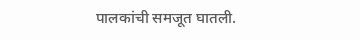पालकांची समजूत घातली.